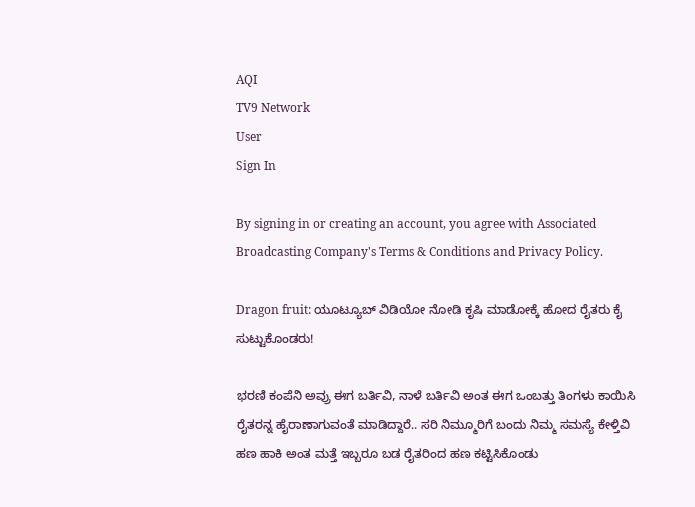AQI
TV9 Network
User
Sign In

By signing in or creating an account, you agree with Associated Broadcasting Company's Terms & Conditions and Privacy Policy.

Dragon fruit: ಯೂಟ್ಯೂಬ್ ವಿಡಿಯೋ ನೋಡಿ ಕೃಷಿ ಮಾಡೋಕ್ಕೆ ಹೋದ ರೈತರು ಕೈ ಸುಟ್ಟುಕೊಂಡರು!

ಭರಣಿ ಕಂಪೆನಿ ಅವ್ರು ಈಗ ಬರ್ತಿವಿ, ನಾಳೆ ಬರ್ತಿವಿ ಅಂತ ಈಗ ಒಂಬತ್ತು ತಿಂಗಳು ಕಾಯಿಸಿ ರೈತರನ್ನ ಹೈರಾಣಾಗುವಂತೆ ಮಾಡಿದ್ದಾರೆ.. ಸರಿ ನಿಮ್ಮೂರಿಗೆ ಬಂದು ನಿಮ್ಮ ಸಮಸ್ಯೆ ಕೇಳ್ತಿವಿ ಹಣ ಹಾಕಿ ಅಂತ ಮತ್ತೆ ಇಬ್ಬರೂ ಬಡ ರೈತರಿಂದ ಹಣ ಕಟ್ಟಿಸಿಕೊಂಡು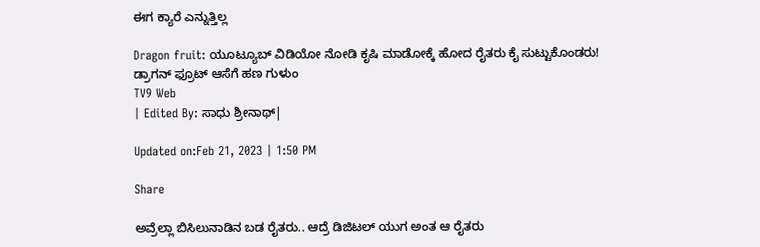ಈಗ ಕ್ಯಾರೆ ಎನ್ನುತ್ತಿಲ್ಲ

Dragon fruit: ಯೂಟ್ಯೂಬ್ ವಿಡಿಯೋ ನೋಡಿ ಕೃಷಿ ಮಾಡೋಕ್ಕೆ ಹೋದ ರೈತರು ಕೈ ಸುಟ್ಟುಕೊಂಡರು!
ಡ್ರಾಗನ್ ಫ್ರೂಟ್ ಆಸೆಗೆ ಹಣ ಗುಳುಂ
TV9 Web
| Edited By: ಸಾಧು ಶ್ರೀನಾಥ್|

Updated on:Feb 21, 2023 | 1:50 PM

Share

ಅವ್ರೆಲ್ಲಾ ಬಿಸಿಲುನಾಡಿನ ಬಡ ರೈತರು.. ಆದ್ರೆ ಡಿಜಿಟಲ್ ಯುಗ ಅಂತ ಆ ರೈತರು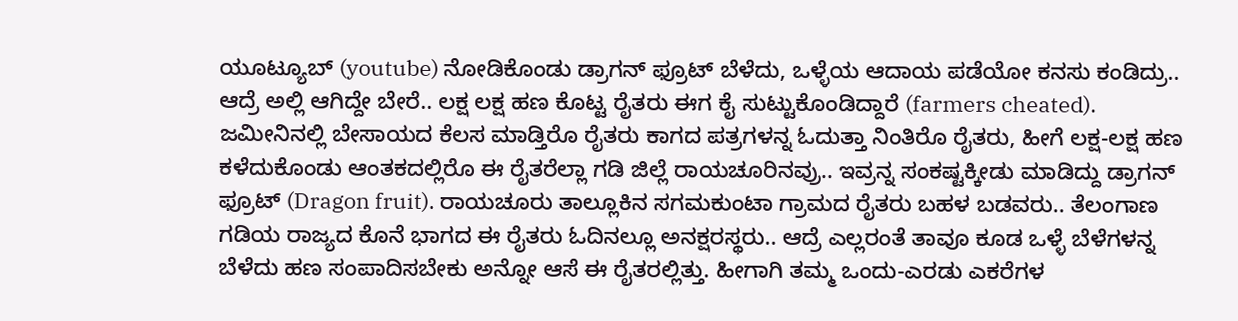ಯೂಟ್ಯೂಬ್ (youtube) ನೋಡಿಕೊಂಡು ಡ್ರಾಗನ್ ಫ್ರೂಟ್ ಬೆಳೆದು, ಒಳ್ಳೆಯ ಆದಾಯ ಪಡೆಯೋ ಕನಸು ಕಂಡಿದ್ರು.. ಆದ್ರೆ ಅಲ್ಲಿ ಆಗಿದ್ದೇ ಬೇರೆ.. ಲಕ್ಷ ಲಕ್ಷ ಹಣ ಕೊಟ್ಟ ರೈತರು ಈಗ ಕೈ ಸುಟ್ಟುಕೊಂಡಿದ್ದಾರೆ (farmers cheated). ಜಮೀನಿನಲ್ಲಿ ಬೇಸಾಯದ ಕೆಲಸ ಮಾಡ್ತಿರೊ ರೈತರು ಕಾಗದ ಪತ್ರಗಳನ್ನ ಓದುತ್ತಾ ನಿಂತಿರೊ ರೈತರು, ಹೀಗೆ ಲಕ್ಷ-ಲಕ್ಷ ಹಣ ಕಳೆದುಕೊಂಡು ಆಂತಕದಲ್ಲಿರೊ ಈ ರೈತರೆಲ್ಲಾ ಗಡಿ ಜಿಲ್ಲೆ ರಾಯಚೂರಿನವ್ರು.. ಇವ್ರನ್ನ ಸಂಕಷ್ಟಕ್ಕೀಡು ಮಾಡಿದ್ದು ಡ್ರಾಗನ್ ಫ್ರೂಟ್ (Dragon fruit). ರಾಯಚೂರು ತಾಲ್ಲೂಕಿನ ಸಗಮಕುಂಟಾ ಗ್ರಾಮದ ರೈತರು ಬಹಳ ಬಡವರು.. ತೆಲಂಗಾಣ ಗಡಿಯ ರಾಜ್ಯದ ಕೊನೆ ಭಾಗದ ಈ ರೈತರು ಓದಿನಲ್ಲೂ ಅನಕ್ಷರಸ್ಥರು.. ಆದ್ರೆ ಎಲ್ಲರಂತೆ ತಾವೂ ಕೂಡ ಒಳ್ಳೆ ಬೆಳೆಗಳನ್ನ ಬೆಳೆದು ಹಣ ಸಂಪಾದಿಸಬೇಕು ಅನ್ನೋ ಆಸೆ ಈ ರೈತರಲ್ಲಿತ್ತು. ಹೀಗಾಗಿ ತಮ್ಮ ಒಂದು-ಎರಡು ಎಕರೆಗಳ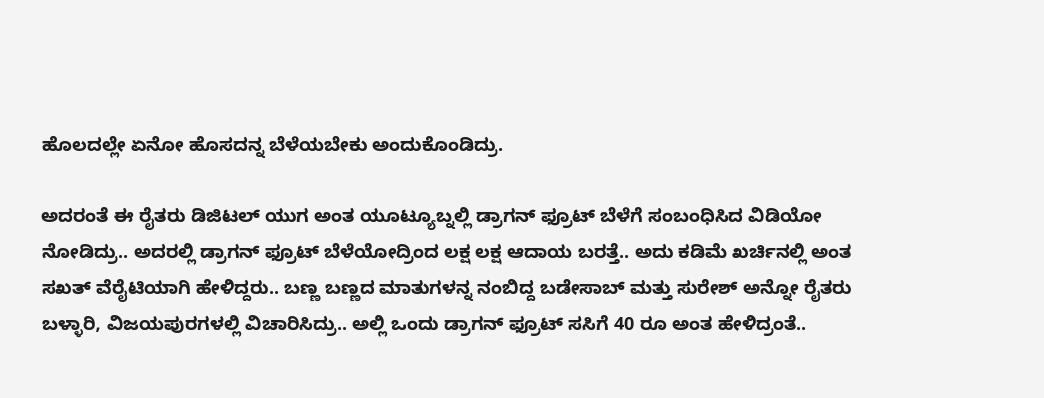ಹೊಲದಲ್ಲೇ ಏನೋ ಹೊಸದನ್ನ ಬೆಳೆಯಬೇಕು ಅಂದುಕೊಂಡಿದ್ರು.

ಅದರಂತೆ ಈ ರೈತರು ಡಿಜಿಟಲ್ ಯುಗ ಅಂತ ಯೂಟ್ಯೂಬ್ನಲ್ಲಿ ಡ್ರಾಗನ್ ಫ್ರೂಟ್ ಬೆಳೆಗೆ ಸಂಬಂಧಿಸಿದ ವಿಡಿಯೋ ನೋಡಿದ್ರು.. ಅದರಲ್ಲಿ ಡ್ರಾಗನ್ ಫ್ರೂಟ್ ಬೆಳೆಯೋದ್ರಿಂದ ಲಕ್ಷ ಲಕ್ಷ ಆದಾಯ ಬರತ್ತೆ.. ಅದು ಕಡಿಮೆ ಖರ್ಚಿನಲ್ಲಿ ಅಂತ ಸಖತ್ ವೆರೈಟಿಯಾಗಿ ಹೇಳಿದ್ದರು.. ಬಣ್ಣ ಬಣ್ಣದ ಮಾತುಗಳನ್ನ ನಂಬಿದ್ದ ಬಡೇಸಾಬ್ ಮತ್ತು ಸುರೇಶ್ ಅನ್ನೋ ರೈತರು ಬಳ್ಳಾರಿ, ವಿಜಯಪುರಗಳಲ್ಲಿ ವಿಚಾರಿಸಿದ್ರು.. ಅಲ್ಲಿ ಒಂದು ಡ್ರಾಗನ್ ಫ್ರೂಟ್ ಸಸಿಗೆ 40 ರೂ ಅಂತ ಹೇಳಿದ್ರಂತೆ..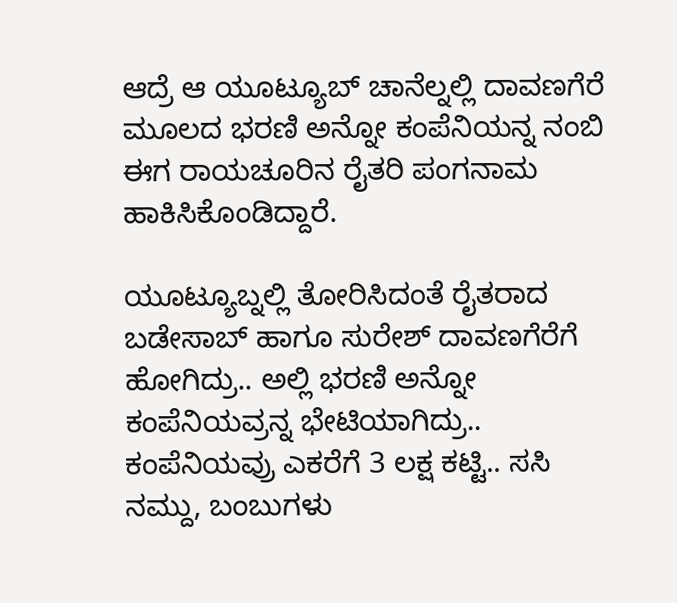ಆದ್ರೆ ಆ ಯೂಟ್ಯೂಬ್ ಚಾನೆಲ್ನಲ್ಲಿ ದಾವಣಗೆರೆ ಮೂಲದ ಭರಣಿ ಅನ್ನೋ ಕಂಪೆನಿಯನ್ನ ನಂಬಿ ಈಗ ರಾಯಚೂರಿನ ರೈತರಿ ಪಂಗನಾಮ ಹಾಕಿಸಿಕೊಂಡಿದ್ದಾರೆ.

ಯೂಟ್ಯೂಬ್ನಲ್ಲಿ ತೋರಿಸಿದಂತೆ ರೈತರಾದ ಬಡೇಸಾಬ್ ಹಾಗೂ ಸುರೇಶ್ ದಾವಣಗೆರೆಗೆ ಹೋಗಿದ್ರು.. ಅಲ್ಲಿ ಭರಣಿ ಅನ್ನೋ ಕಂಪೆನಿಯವ್ರನ್ನ ಭೇಟಿಯಾಗಿದ್ರು.. ಕಂಪೆನಿಯವ್ರು ಎಕರೆಗೆ 3 ಲಕ್ಷ ಕಟ್ಟಿ.. ಸಸಿ ನಮ್ದು, ಬಂಬುಗಳು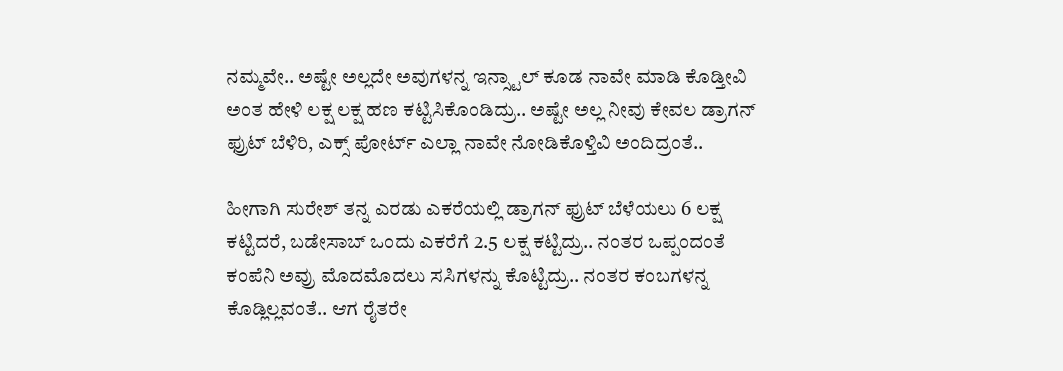ನಮ್ಮವೇ.. ಅಷ್ಟೇ ಅಲ್ಲದೇ ಅವುಗಳನ್ನ ಇನ್ಸ್ಟಾಲ್ ಕೂಡ ನಾವೇ ಮಾಡಿ ಕೊಡ್ತೀವಿ ಅಂತ ಹೇಳಿ ಲಕ್ಷ ಲಕ್ಷ ಹಣ ಕಟ್ಟಿಸಿಕೊಂಡಿದ್ರು.. ಅಷ್ಟೇ ಅಲ್ಲ ನೀವು ಕೇವಲ ಡ್ರಾಗನ್ ಫ್ರುಟ್ ಬೆಳಿರಿ, ಎಕ್ಸ್ ಪೋರ್ಟ್ ಎಲ್ಲಾ ನಾವೇ ನೋಡಿಕೊಳ್ತಿವಿ ಅಂದಿದ್ರಂತೆ..

ಹೀಗಾಗಿ ಸುರೇಶ್ ತನ್ನ ಎರಡು ಎಕರೆಯಲ್ಲಿ ಡ್ರಾಗನ್ ಫ್ರುಟ್ ಬೆಳೆಯಲು 6 ಲಕ್ಷ ಕಟ್ಟಿದರೆ, ಬಡೇಸಾಬ್ ಒಂದು ಎಕರೆಗೆ 2.5 ಲಕ್ಷ ಕಟ್ಟಿದ್ರು.. ನಂತರ ಒಪ್ಪಂದಂತೆ ಕಂಪೆನಿ ಅವ್ರು ಮೊದಮೊದಲು ಸಸಿಗಳನ್ನು ಕೊಟ್ಟಿದ್ರು.. ನಂತರ ಕಂಬಗಳನ್ನ ಕೊಡ್ಲಿಲ್ಲವಂತೆ.. ಆಗ ರೈತರೇ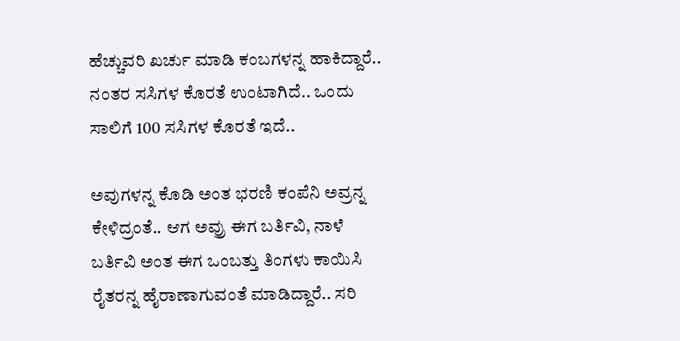ಹೆಚ್ಚುವರಿ ಖರ್ಚು ಮಾಡಿ ಕಂಬಗಳನ್ನ ಹಾಕಿದ್ದಾರೆ.. ನಂತರ ಸಸಿಗಳ ಕೊರತೆ ಉಂಟಾಗಿದೆ.. ಒಂದು ಸಾಲಿಗೆ 100 ಸಸಿಗಳ ಕೊರತೆ ಇದೆ..

ಅವುಗಳನ್ನ ಕೊಡಿ ಅಂತ ಭರಣಿ ಕಂಪೆನಿ ಅವ್ರನ್ನ ಕೇಳಿದ್ರಂತೆ.. ಆಗ ಅವ್ರು ಈಗ ಬರ್ತಿವಿ, ನಾಳೆ ಬರ್ತಿವಿ ಅಂತ ಈಗ ಒಂಬತ್ತು ತಿಂಗಳು ಕಾಯಿಸಿ ರೈತರನ್ನ ಹೈರಾಣಾಗುವಂತೆ ಮಾಡಿದ್ದಾರೆ.. ಸರಿ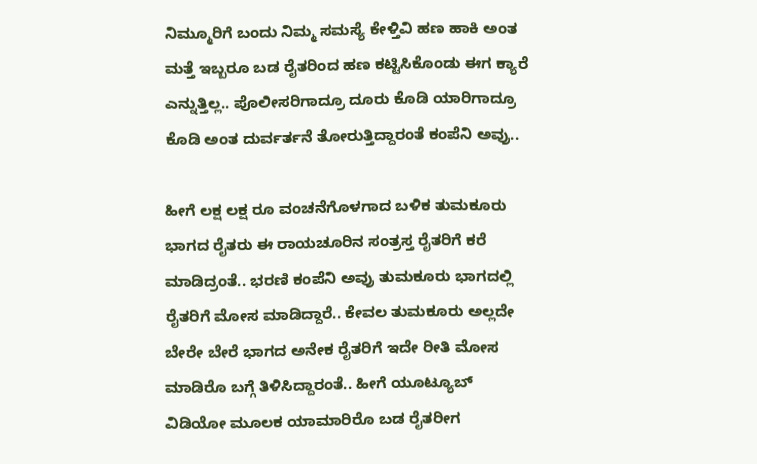ನಿಮ್ಮೂರಿಗೆ ಬಂದು ನಿಮ್ಮ ಸಮಸ್ಯೆ ಕೇಳ್ತಿವಿ ಹಣ ಹಾಕಿ ಅಂತ ಮತ್ತೆ ಇಬ್ಬರೂ ಬಡ ರೈತರಿಂದ ಹಣ ಕಟ್ಟಿಸಿಕೊಂಡು ಈಗ ಕ್ಯಾರೆ ಎನ್ನುತ್ತಿಲ್ಲ.. ಪೊಲೀಸರಿಗಾದ್ರೂ ದೂರು ಕೊಡಿ ಯಾರಿಗಾದ್ರೂ ಕೊಡಿ ಅಂತ ದುರ್ವರ್ತನೆ ತೋರುತ್ತಿದ್ದಾರಂತೆ ಕಂಪೆನಿ ಅವ್ರು..

ಹೀಗೆ ಲಕ್ಷ ಲಕ್ಷ ರೂ ವಂಚನೆಗೊಳಗಾದ ಬಳಿಕ ತುಮಕೂರು ಭಾಗದ ರೈತರು ಈ ರಾಯಚೂರಿನ ಸಂತ್ರಸ್ತ ರೈತರಿಗೆ ಕರೆ ಮಾಡಿದ್ರಂತೆ.. ಭರಣಿ ಕಂಪೆನಿ ಅವ್ರು ತುಮಕೂರು ಭಾಗದಲ್ಲಿ ರೈತರಿಗೆ ಮೋಸ ಮಾಡಿದ್ದಾರೆ.. ಕೇವಲ ತುಮಕೂರು ಅಲ್ಲದೇ ಬೇರೇ ಬೇರೆ ಭಾಗದ ಅನೇಕ ರೈತರಿಗೆ ಇದೇ ರೀತಿ ಮೋಸ ಮಾಡಿರೊ ಬಗ್ಗೆ ತಿಳಿಸಿದ್ದಾರಂತೆ.. ಹೀಗೆ ಯೂಟ್ಯೂಬ್ ವಿಡಿಯೋ ಮೂಲಕ ಯಾಮಾರಿರೊ ಬಡ ರೈತರೀಗ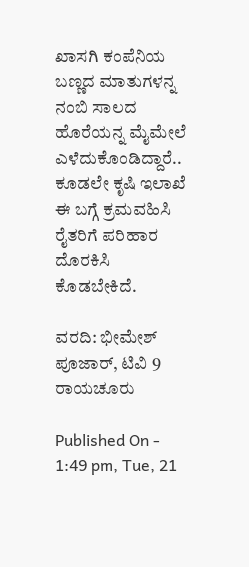ಖಾಸಗಿ ಕಂಪೆನಿಯ ಬಣ್ಣದ ಮಾತುಗಳನ್ನ ನಂಬಿ ಸಾಲದ ಹೊರೆಯನ್ನ ಮೈಮೇಲೆ ಎಳೆದುಕೊಂಡಿದ್ದಾರೆ.. ಕೂಡಲೇ ಕೃಷಿ ಇಲಾಖೆ ಈ ಬಗ್ಗೆ ಕ್ರಮವಹಿಸಿ ರೈತರಿಗೆ ಪರಿಹಾರ ದೊರಕಿಸಿ ಕೊಡಬೇಕಿದೆ.

ವರದಿ: ಭೀಮೇಶ್ ಪೂಜಾರ್, ಟಿವಿ 9 ರಾಯಚೂರು

Published On - 1:49 pm, Tue, 21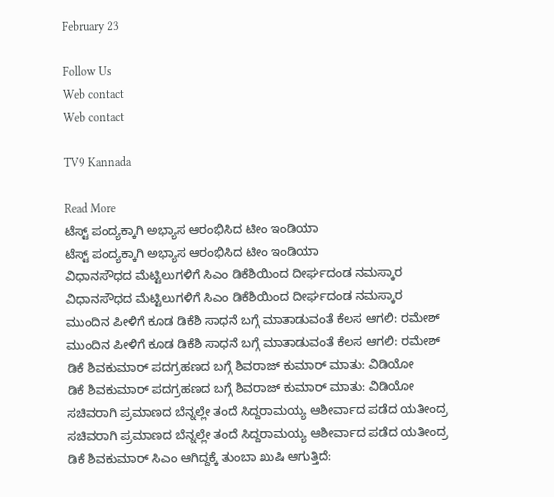February 23

Follow Us
Web contact
Web contact

TV9 Kannada

Read More
ಟೆಸ್ಟ್ ಪಂದ್ಯಕ್ಕಾಗಿ ಅಭ್ಯಾಸ ಆರಂಭಿಸಿದ ಟೀಂ ಇಂಡಿಯಾ
ಟೆಸ್ಟ್ ಪಂದ್ಯಕ್ಕಾಗಿ ಅಭ್ಯಾಸ ಆರಂಭಿಸಿದ ಟೀಂ ಇಂಡಿಯಾ
ವಿಧಾನಸೌಧದ ಮೆಟ್ಟಿಲುಗಳಿಗೆ ಸಿಎಂ ಡಿಕೆಶಿಯಿಂದ ದೀರ್ಘದಂಡ ನಮಸ್ಕಾರ
ವಿಧಾನಸೌಧದ ಮೆಟ್ಟಿಲುಗಳಿಗೆ ಸಿಎಂ ಡಿಕೆಶಿಯಿಂದ ದೀರ್ಘದಂಡ ನಮಸ್ಕಾರ
ಮುಂದಿನ ಪೀಳಿಗೆ ಕೂಡ ಡಿಕೆಶಿ ಸಾಧನೆ ಬಗ್ಗೆ ಮಾತಾಡುವಂತೆ ಕೆಲಸ ಆಗಲಿ: ರಮೇಶ್
ಮುಂದಿನ ಪೀಳಿಗೆ ಕೂಡ ಡಿಕೆಶಿ ಸಾಧನೆ ಬಗ್ಗೆ ಮಾತಾಡುವಂತೆ ಕೆಲಸ ಆಗಲಿ: ರಮೇಶ್
ಡಿಕೆ ಶಿವಕುಮಾರ್ ಪದಗ್ರಹಣದ ಬಗ್ಗೆ ಶಿವರಾಜ್ ಕುಮಾರ್ ಮಾತು: ವಿಡಿಯೋ
ಡಿಕೆ ಶಿವಕುಮಾರ್ ಪದಗ್ರಹಣದ ಬಗ್ಗೆ ಶಿವರಾಜ್ ಕುಮಾರ್ ಮಾತು: ವಿಡಿಯೋ
ಸಚಿವರಾಗಿ ಪ್ರಮಾಣದ ಬೆನ್ನಲ್ಲೇ ತಂದೆ ಸಿದ್ದರಾಮಯ್ಯ ಆಶೀರ್ವಾದ ಪಡೆದ ಯತೀಂದ್ರ
ಸಚಿವರಾಗಿ ಪ್ರಮಾಣದ ಬೆನ್ನಲ್ಲೇ ತಂದೆ ಸಿದ್ದರಾಮಯ್ಯ ಆಶೀರ್ವಾದ ಪಡೆದ ಯತೀಂದ್ರ
ಡಿಕೆ ಶಿವಕುಮಾರ್ ಸಿಎಂ ಆಗಿದ್ದಕ್ಕೆ ತುಂಬಾ ಖುಷಿ ಆಗುತ್ತಿದೆ: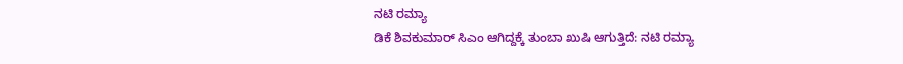ನಟಿ ರಮ್ಯಾ
ಡಿಕೆ ಶಿವಕುಮಾರ್ ಸಿಎಂ ಆಗಿದ್ದಕ್ಕೆ ತುಂಬಾ ಖುಷಿ ಆಗುತ್ತಿದೆ: ನಟಿ ರಮ್ಯಾ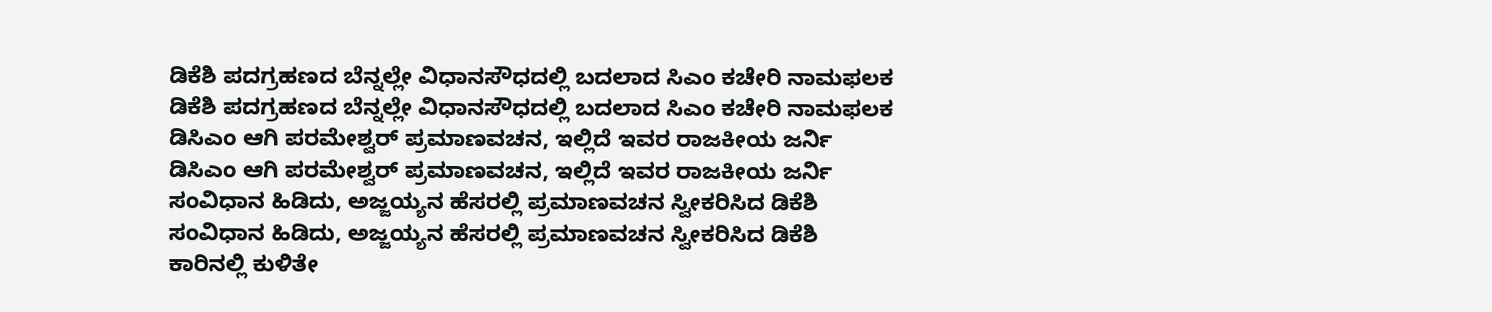ಡಿಕೆಶಿ ಪದಗ್ರಹಣದ ಬೆನ್ನಲ್ಲೇ ವಿಧಾನಸೌಧದಲ್ಲಿ ಬದಲಾದ ಸಿಎಂ ಕಚೇರಿ ನಾಮಫಲಕ
ಡಿಕೆಶಿ ಪದಗ್ರಹಣದ ಬೆನ್ನಲ್ಲೇ ವಿಧಾನಸೌಧದಲ್ಲಿ ಬದಲಾದ ಸಿಎಂ ಕಚೇರಿ ನಾಮಫಲಕ
ಡಿಸಿಎಂ ಆಗಿ ಪರಮೇಶ್ವರ್ ಪ್ರಮಾಣವಚನ, ಇಲ್ಲಿದೆ ಇವರ ರಾಜಕೀಯ ಜರ್ನಿ
ಡಿಸಿಎಂ ಆಗಿ ಪರಮೇಶ್ವರ್ ಪ್ರಮಾಣವಚನ, ಇಲ್ಲಿದೆ ಇವರ ರಾಜಕೀಯ ಜರ್ನಿ
ಸಂವಿಧಾನ ಹಿಡಿದು, ಅಜ್ಜಯ್ಯನ ಹೆಸರಲ್ಲಿ ಪ್ರಮಾಣವಚನ ಸ್ವೀಕರಿಸಿದ ಡಿಕೆಶಿ
ಸಂವಿಧಾನ ಹಿಡಿದು, ಅಜ್ಜಯ್ಯನ ಹೆಸರಲ್ಲಿ ಪ್ರಮಾಣವಚನ ಸ್ವೀಕರಿಸಿದ ಡಿಕೆಶಿ
ಕಾರಿನಲ್ಲಿ ಕುಳಿತೇ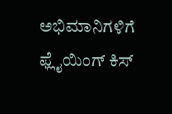ಅಭಿಮಾನಿಗಳಿಗೆ ಫ್ಲೈಯಿಂಗ್ ಕಿಸ್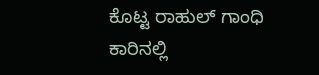ಕೊಟ್ಟ ರಾಹುಲ್ ಗಾಂಧಿ
ಕಾರಿನಲ್ಲಿ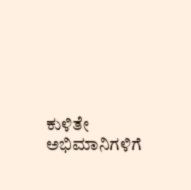ಕುಳಿತೇ ಅಭಿಮಾನಿಗಳಿಗೆ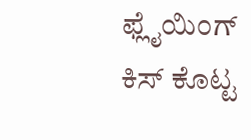ಫ್ಲೈಯಿಂಗ್ ಕಿಸ್ ಕೊಟ್ಟ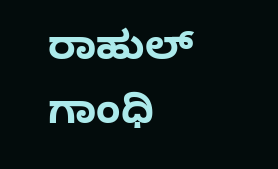ರಾಹುಲ್ ಗಾಂಧಿ